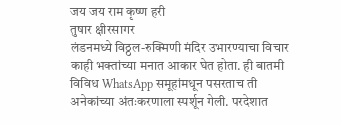जय जय राम कृष्ण हरी
तुषार क्षीरसागर
लंडनमध्ये विठ्ठल-रुक्मिणी मंदिर उभारण्याचा विचार काही भक्तांच्या मनात आकार घेत होता. ही बातमी विविध WhatsApp समूहांमधून पसरताच ती अनेकांच्या अंतःकरणाला स्पर्शून गेली. परदेशात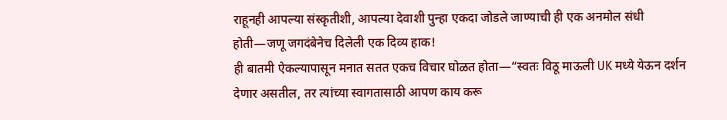राहूनही आपल्या संस्कृतीशी, आपल्या देवाशी पुन्हा एकदा जोडले जाण्याची ही एक अनमोल संधी होती—जणू जगदंबेनेच दिलेली एक दिव्य हाक!
ही बातमी ऐकल्यापासून मनात सतत एकच विचार घोळत होता—“स्वतः विठू माऊली UK मध्ये येऊन दर्शन देणार असतील, तर त्यांच्या स्वागतासाठी आपण काय करू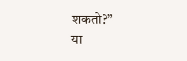शकतो?”
या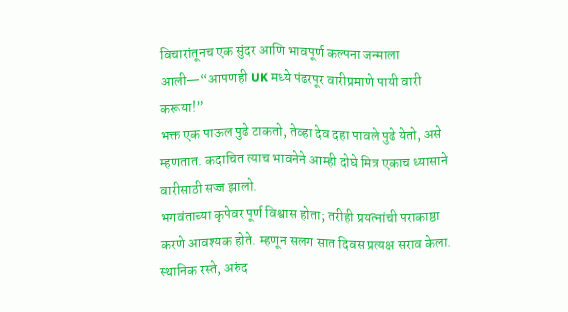विचारांतूनच एक सुंदर आणि भावपूर्ण कल्पना जन्माला आली—“आपणही UK मध्ये पंढरपूर वारीप्रमाणे पायी वारी करूया!”
भक्त एक पाऊल पुढे टाकतो, तेव्हा देव दहा पावले पुढे येतो, असे म्हणतात. कदाचित त्याच भावनेने आम्ही दोघे मित्र एकाच ध्यासाने वारीसाठी सज्ज झालो.
भगवंताच्या कृपेवर पूर्ण विश्वास होता; तरीही प्रयत्नांची पराकाष्ठा करणे आवश्यक होते. म्हणून सलग सात दिवस प्रत्यक्ष सराव केला. स्थानिक रस्ते, अरुंद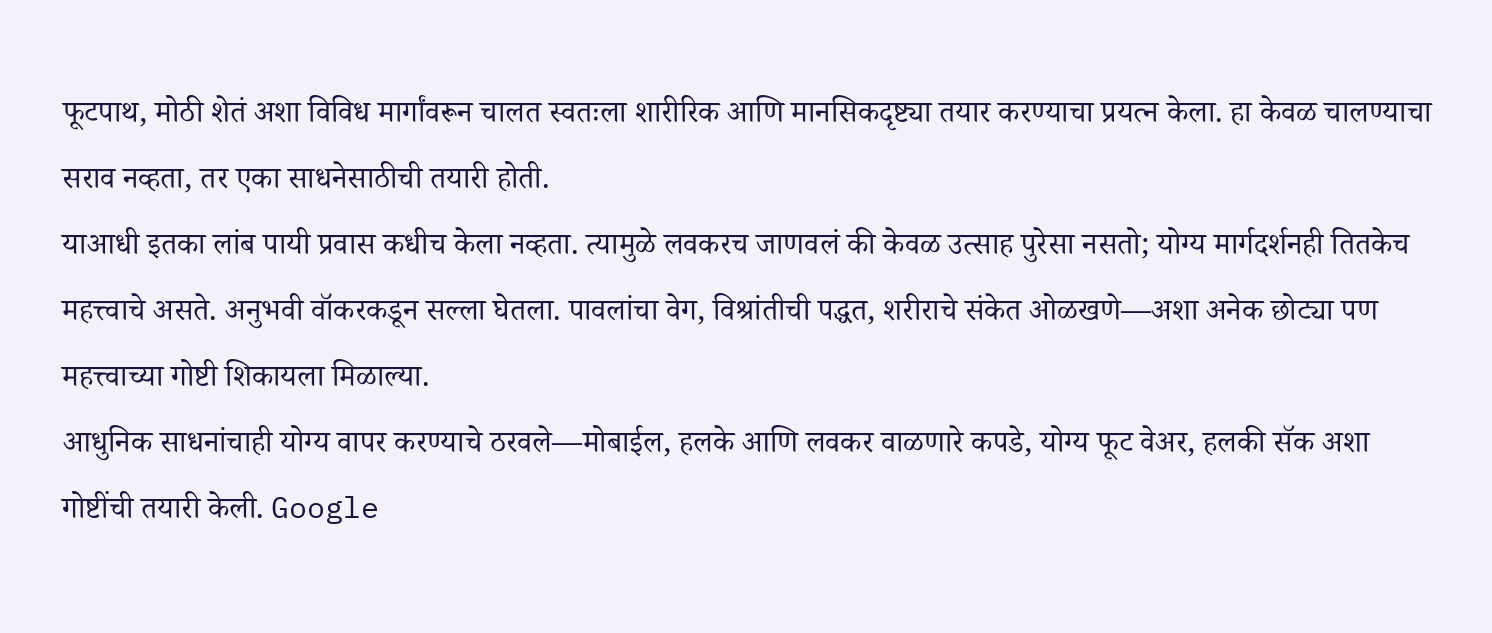फूटपाथ, मोठी शेतं अशा विविध मार्गांवरून चालत स्वतःला शारीरिक आणि मानसिकदृष्ट्या तयार करण्याचा प्रयत्न केला. हा केवळ चालण्याचा सराव नव्हता, तर एका साधनेसाठीची तयारी होती.
याआधी इतका लांब पायी प्रवास कधीच केला नव्हता. त्यामुळे लवकरच जाणवलं की केवळ उत्साह पुरेसा नसतो; योग्य मार्गदर्शनही तितकेच महत्त्वाचे असते. अनुभवी वॉकरकडून सल्ला घेतला. पावलांचा वेग, विश्रांतीची पद्धत, शरीराचे संकेत ओळखणे—अशा अनेक छोट्या पण महत्त्वाच्या गोष्टी शिकायला मिळाल्या.
आधुनिक साधनांचाही योग्य वापर करण्याचे ठरवले—मोबाईल, हलके आणि लवकर वाळणारे कपडे, योग्य फूट वेअर, हलकी सॅक अशा गोष्टींची तयारी केली. Google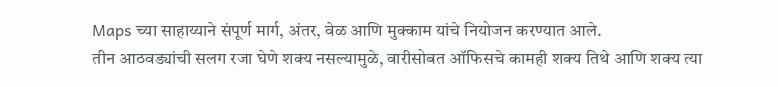Maps च्या साहाय्याने संपूर्ण मार्ग, अंतर, वेळ आणि मुक्काम यांचे नियोजन करण्यात आले.
तीन आठवड्यांची सलग रजा घेणे शक्य नसल्यामुळे, वारीसोबत ऑफिसचे कामही शक्य तिथे आणि शक्य त्या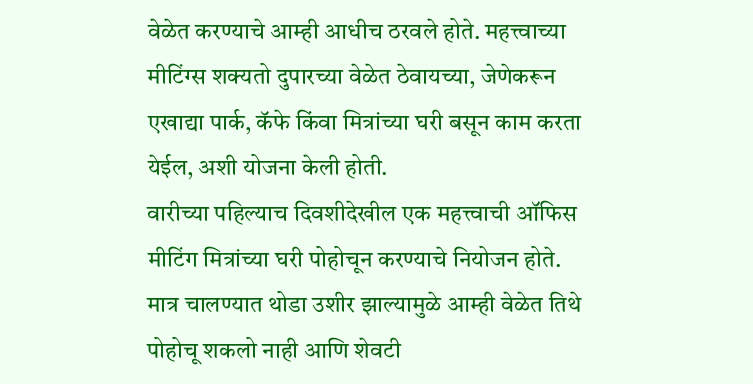वेळेत करण्याचे आम्ही आधीच ठरवले होते. महत्त्वाच्या मीटिंग्स शक्यतो दुपारच्या वेळेत ठेवायच्या, जेणेकरून एखाद्या पार्क, कॅफे किंवा मित्रांच्या घरी बसून काम करता येईल, अशी योजना केली होती.
वारीच्या पहिल्याच दिवशीदेखील एक महत्त्वाची ऑफिस मीटिंग मित्रांच्या घरी पोहोचून करण्याचे नियोजन होते. मात्र चालण्यात थोडा उशीर झाल्यामुळे आम्ही वेळेत तिथे पोहोचू शकलो नाही आणि शेवटी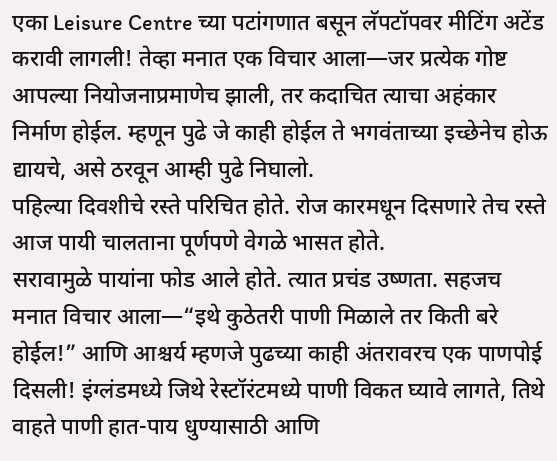एका Leisure Centre च्या पटांगणात बसून लॅपटॉपवर मीटिंग अटेंड करावी लागली! तेव्हा मनात एक विचार आला—जर प्रत्येक गोष्ट आपल्या नियोजनाप्रमाणेच झाली, तर कदाचित त्याचा अहंकार निर्माण होईल. म्हणून पुढे जे काही होईल ते भगवंताच्या इच्छेनेच होऊ द्यायचे, असे ठरवून आम्ही पुढे निघालो.
पहिल्या दिवशीचे रस्ते परिचित होते. रोज कारमधून दिसणारे तेच रस्ते आज पायी चालताना पूर्णपणे वेगळे भासत होते.
सरावामुळे पायांना फोड आले होते. त्यात प्रचंड उष्णता. सहजच मनात विचार आला—“इथे कुठेतरी पाणी मिळाले तर किती बरे होईल!” आणि आश्चर्य म्हणजे पुढच्या काही अंतरावरच एक पाणपोई दिसली! इंग्लंडमध्ये जिथे रेस्टॉरंटमध्ये पाणी विकत घ्यावे लागते, तिथे वाहते पाणी हात-पाय धुण्यासाठी आणि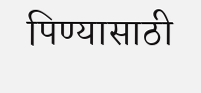पिण्यासाठी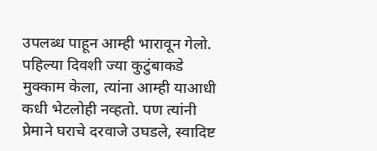उपलब्ध पाहून आम्ही भारावून गेलो.
पहिल्या दिवशी ज्या कुटुंबाकडे मुक्काम केला, त्यांना आम्ही याआधी कधी भेटलोही नव्हतो. पण त्यांनी प्रेमाने घराचे दरवाजे उघडले, स्वादिष्ट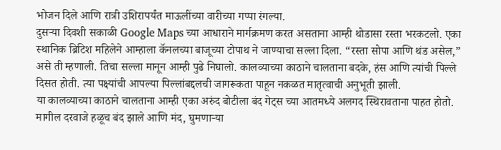भोजन दिले आणि रात्री उशिरापर्यंत माऊलींच्या वारीच्या गप्पा रंगल्या.
दुसऱ्या दिवशी सकाळी Google Maps च्या आधाराने मार्गक्रमण करत असताना आम्ही थोडासा रस्ता भरकटलो. एका स्थानिक ब्रिटिश महिलेने आम्हाला कॅनलच्या बाजूच्या टोपाथ ने जाण्याचा सल्ला दिला. “रस्ता सोपा आणि थंड असेल,” असे ती म्हणाली. तिचा सल्ला मानून आम्ही पुढे निघालो. कालव्याच्या काठाने चालताना बदके, हंस आणि त्यांची पिल्ले दिसत होती. त्या पक्ष्यांची आपल्या पिल्लांबद्दलची जागरूकता पाहून नकळत मातृत्वाची अनुभूती झाली.
या कालव्याच्या काठाने चालताना आम्ही एका अरुंद बोटीला बंद गेट्स च्या आतमध्ये अलगद स्थिरावताना पाहत होतो. मागील दरवाजे हळूच बंद झाले आणि मंद, घुमणाऱ्या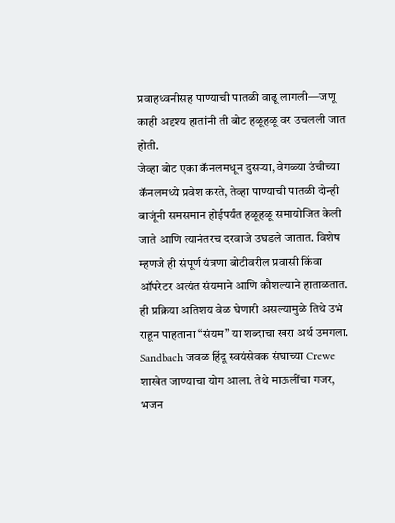प्रवाहध्वनीसह पाण्याची पातळी वाढू लागली—जणू काही अदृश्य हातांनी ती बोट हळूहळू वर उचलली जात होती.
जेव्हा बोट एका कॅनलमधून दुसऱ्या, वेगळ्या उंचीच्या कॅनलमध्ये प्रवेश करते, तेव्हा पाण्याची पातळी दोन्ही बाजूंनी समसमान होईपर्यंत हळूहळू समायोजित केली जाते आणि त्यानंतरच दरवाजे उघडले जातात. विशेष म्हणजे ही संपूर्ण यंत्रणा बोटीवरील प्रवासी किंवा ऑपरेटर अत्यंत संयमाने आणि कौशल्याने हाताळतात. ही प्रक्रिया अतिशय वेळ घेणारी असल्यामुळे तिथे उभं राहून पाहताना “संयम” या शब्दाचा खरा अर्थ उमगला.
Sandbach जवळ हिंदू स्वयंसेवक संघाच्या Crewe शाखेत जाण्याचा योग आला. तेथे माऊलींचा गजर, भजन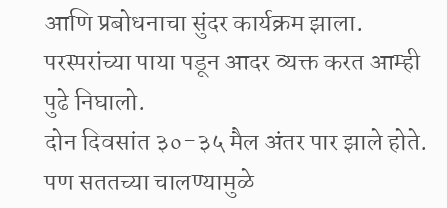आणि प्रबोधनाचा सुंदर कार्यक्रम झाला. परस्परांच्या पाया पडून आदर व्यक्त करत आम्ही पुढे निघालो.
दोन दिवसांत ३०-३५ मैल अंतर पार झाले होते. पण सततच्या चालण्यामुळे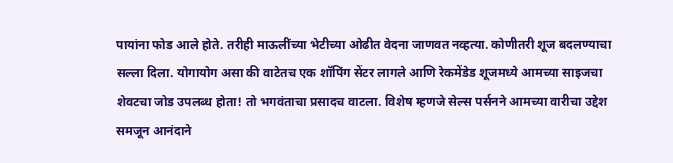पायांना फोड आले होते. तरीही माऊलींच्या भेटीच्या ओढीत वेदना जाणवत नव्हत्या. कोणीतरी शूज बदलण्याचा सल्ला दिला. योगायोग असा की वाटेतच एक शॉपिंग सेंटर लागले आणि रेकमेंडेड शूजमध्ये आमच्या साइजचा शेवटचा जोड उपलब्ध होता! तो भगवंताचा प्रसादच वाटला. विशेष म्हणजे सेल्स पर्सनने आमच्या वारीचा उद्देश समजून आनंदाने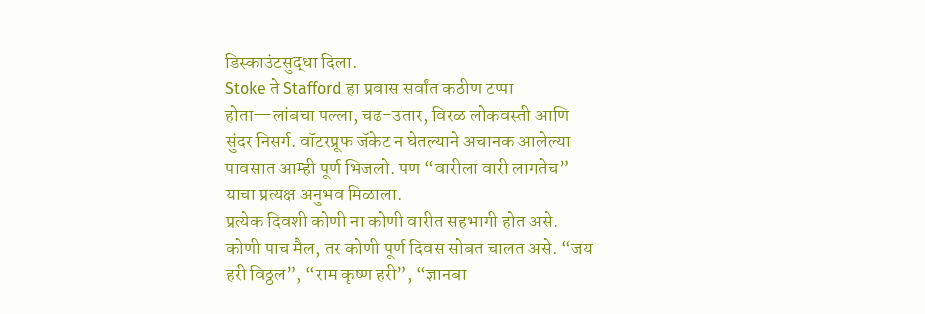डिस्काउंटसुद्धा दिला.
Stoke ते Stafford हा प्रवास सर्वांत कठीण टप्पा होता—लांबचा पल्ला, चढ-उतार, विरळ लोकवस्ती आणि सुंदर निसर्ग. वॉटरप्रूफ जॅकेट न घेतल्याने अचानक आलेल्या पावसात आम्ही पूर्ण भिजलो. पण “वारीला वारी लागतेच” याचा प्रत्यक्ष अनुभव मिळाला.
प्रत्येक दिवशी कोणी ना कोणी वारीत सहभागी होत असे. कोणी पाच मैल, तर कोणी पूर्ण दिवस सोबत चालत असे. “जय हरी विठ्ठल”, “राम कृष्ण हरी”, “ज्ञानबा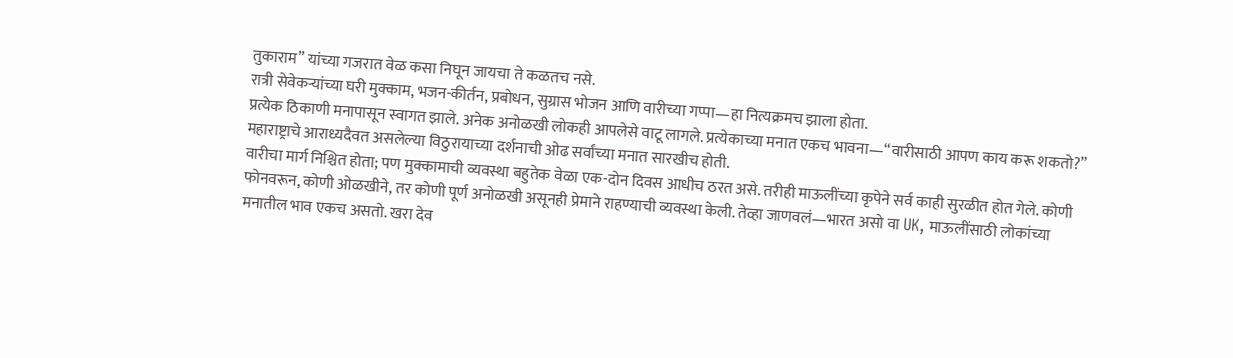तुकाराम” यांच्या गजरात वेळ कसा निघून जायचा ते कळतच नसे.
रात्री सेवेकऱ्यांच्या घरी मुक्काम, भजन-कीर्तन, प्रबोधन, सुग्रास भोजन आणि वारीच्या गप्पा—हा नित्यक्रमच झाला होता.
प्रत्येक ठिकाणी मनापासून स्वागत झाले. अनेक अनोळखी लोकही आपलेसे वाटू लागले. प्रत्येकाच्या मनात एकच भावना—“वारीसाठी आपण काय करू शकतो?” महाराष्ट्राचे आराध्यदैवत असलेल्या विठुरायाच्या दर्शनाची ओढ सर्वांच्या मनात सारखीच होती.
वारीचा मार्ग निश्चित होता; पण मुक्कामाची व्यवस्था बहुतेक वेळा एक-दोन दिवस आधीच ठरत असे. तरीही माऊलींच्या कृपेने सर्व काही सुरळीत होत गेले. कोणी फोनवरून, कोणी ओळखीने, तर कोणी पूर्ण अनोळखी असूनही प्रेमाने राहण्याची व्यवस्था केली. तेव्हा जाणवलं—भारत असो वा UK, माऊलींसाठी लोकांच्या मनातील भाव एकच असतो. खरा देव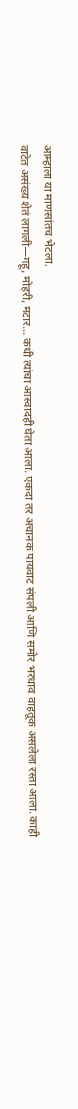आम्हाला या माणसांतच भेटला.
वाटेत असंख्य शेतं लागली—गहू, मोहरी, मटार… कधी त्यांचा आस्वादही घेता आला. एकदा तर अचानक पायवाट संपली आणि समोर भरधाव वाहतूक असलेला रस्ता आला. काही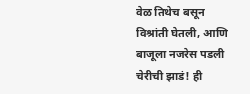वेळ तिथेच बसून विश्रांती घेतली, आणि बाजूला नजरेस पडली चेरीची झाडं! ही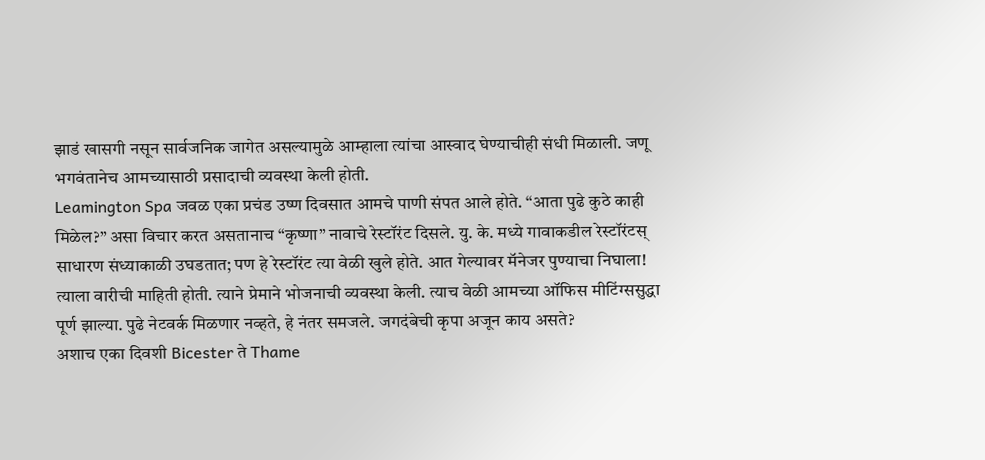झाडं खासगी नसून सार्वजनिक जागेत असल्यामुळे आम्हाला त्यांचा आस्वाद घेण्याचीही संधी मिळाली. जणू भगवंतानेच आमच्यासाठी प्रसादाची व्यवस्था केली होती.
Leamington Spa जवळ एका प्रचंड उष्ण दिवसात आमचे पाणी संपत आले होते. “आता पुढे कुठे काही मिळेल?” असा विचार करत असतानाच “कृष्णा” नावाचे रेस्टॉरंट दिसले. यु. के. मध्ये गावाकडील रेस्टॉरंटस् साधारण संध्याकाळी उघडतात; पण हे रेस्टॉरंट त्या वेळी खुले होते. आत गेल्यावर मॅनेजर पुण्याचा निघाला! त्याला वारीची माहिती होती. त्याने प्रेमाने भोजनाची व्यवस्था केली. त्याच वेळी आमच्या ऑफिस मीटिंग्ससुद्धा पूर्ण झाल्या. पुढे नेटवर्क मिळणार नव्हते, हे नंतर समजले. जगदंबेची कृपा अजून काय असते?
अशाच एका दिवशी Bicester ते Thame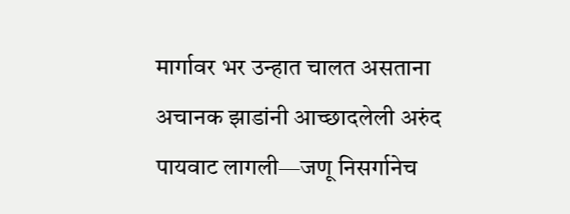मार्गावर भर उन्हात चालत असताना अचानक झाडांनी आच्छादलेली अरुंद पायवाट लागली—जणू निसर्गानेच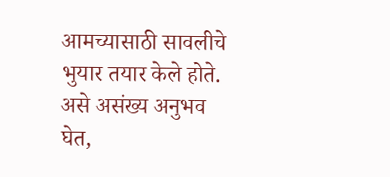आमच्यासाठी सावलीचे भुयार तयार केले होते.
असे असंख्य अनुभव घेत,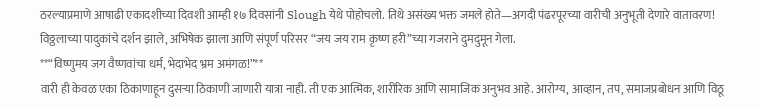ठरल्याप्रमाणे आषाढी एकादशीच्या दिवशी आम्ही १७ दिवसांनी Slough येथे पोहोचलो. तिथे असंख्य भक्त जमले होते—अगदी पंढरपूरच्या वारीची अनुभूती देणारे वातावरण! विठ्ठलाच्या पादुकांचे दर्शन झाले, अभिषेक झाला आणि संपूर्ण परिसर “जय जय राम कृष्ण हरी”च्या गजराने दुमदुमून गेला.
**“विष्णुमय जग वैष्णवांचा धर्म, भेदाभेद भ्रम अमंगळ!”**
वारी ही केवळ एका ठिकाणाहून दुसऱ्या ठिकाणी जाणारी यात्रा नाही. ती एक आत्मिक, शारीरिक आणि सामाजिक अनुभव आहे. आरोग्य, आव्हान, तप, समाजप्रबोधन आणि विठू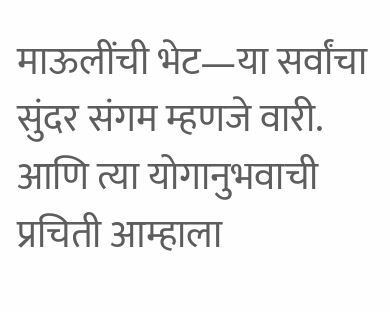माऊलींची भेट—या सर्वांचा सुंदर संगम म्हणजे वारी. आणि त्या योगानुभवाची प्रचिती आम्हाला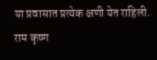या प्रवासात प्रत्येक क्षणी येत राहिली.
राम कृष्ण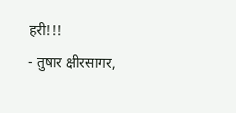हरी!!!
- तुषार क्षीरसागर,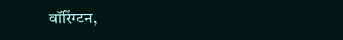वॉरिंग्टन,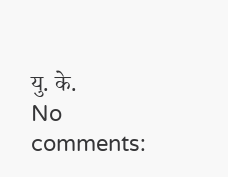यु. के.
No comments: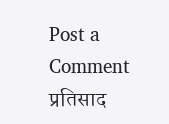Post a Comment
प्रतिसाद